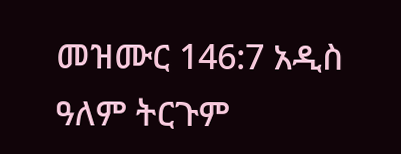መዝሙር 146:7 አዲስ ዓለም ትርጉም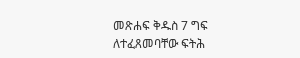መጽሐፍ ቅዱስ 7 ግፍ ለተፈጸመባቸው ፍትሕ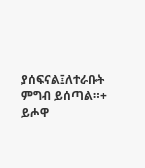ያሰፍናል፤ለተራቡት ምግብ ይሰጣል።+ ይሖዋ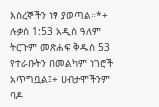እስረኞችን ነፃ ያወጣል።*+ ሉቃስ 1:53 አዲስ ዓለም ትርጉም መጽሐፍ ቅዱስ 53 የተራቡትን በመልካም ነገሮች አጥግቧል፤+ ሀብታሞችንም ባዶ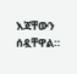እጃቸውን ሰዷቸዋል።